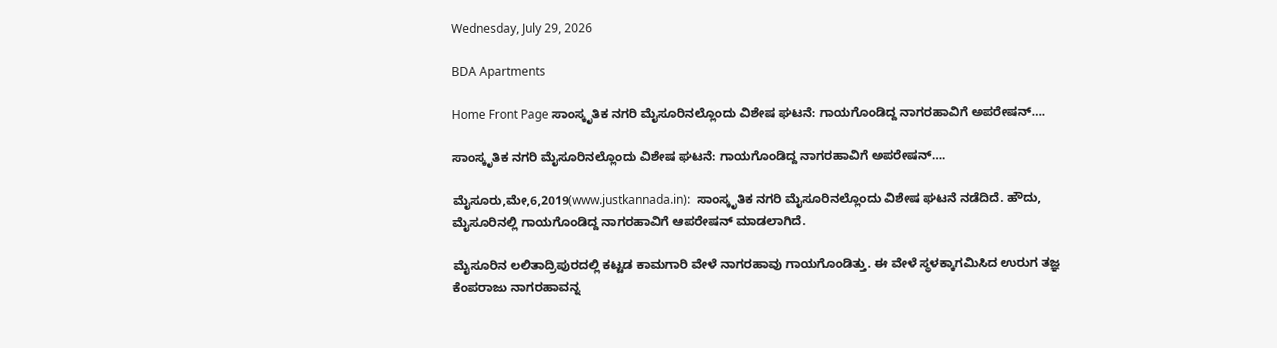Wednesday, July 29, 2026

BDA Apartments

Home Front Page ಸಾಂಸ್ಕೃತಿಕ ನಗರಿ ಮೈಸೂರಿನಲ್ಲೊಂದು ವಿಶೇಷ ಘಟನೆ: ಗಾಯಗೊಂಡಿದ್ದ ನಾಗರಹಾವಿಗೆ ಅಪರೇಷನ್….

ಸಾಂಸ್ಕೃತಿಕ ನಗರಿ ಮೈಸೂರಿನಲ್ಲೊಂದು ವಿಶೇಷ ಘಟನೆ: ಗಾಯಗೊಂಡಿದ್ದ ನಾಗರಹಾವಿಗೆ ಅಪರೇಷನ್….

ಮೈಸೂರು,ಮೇ,6,2019(www.justkannada.in):  ಸಾಂಸ್ಕೃತಿಕ ನಗರಿ ಮೈಸೂರಿನಲ್ಲೊಂದು ವಿಶೇಷ ಘಟನೆ ನಡೆದಿದೆ. ಹೌದು, ಮೈಸೂರಿನಲ್ಲಿ ಗಾಯಗೊಂಡಿದ್ದ ನಾಗರಹಾವಿಗೆ ಆಪರೇಷನ್ ಮಾಡಲಾಗಿದೆ.

ಮೈಸೂರಿನ ಲಲಿತಾದ್ರಿಪುರದಲ್ಲಿ ಕಟ್ಟಡ ಕಾಮಗಾರಿ ವೇಳೆ ನಾಗರಹಾವು ಗಾಯಗೊಂಡಿತ್ತು. ಈ ವೇಳೆ ಸ್ಥಳಕ್ಕಾಗಮಿಸಿದ ಉರುಗ ತಜ್ಞ ಕೆಂಪರಾಜು ನಾಗರಹಾವನ್ನ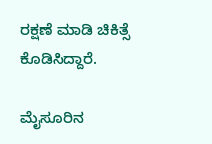ರಕ್ಷಣೆ ಮಾಡಿ ಚಿಕಿತ್ಸೆ ಕೊಡಿಸಿದ್ದಾರೆ.

ಮೈಸೂರಿನ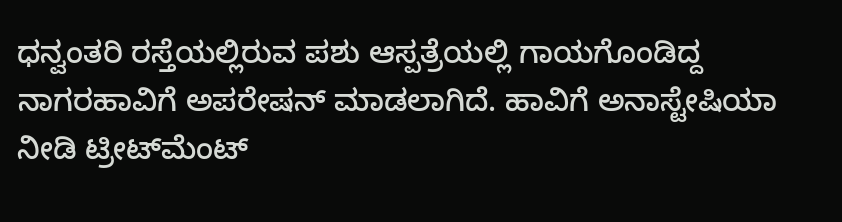ಧನ್ವಂತರಿ ರಸ್ತೆಯಲ್ಲಿರುವ ಪಶು ಆಸ್ಪತ್ರೆಯಲ್ಲಿ ಗಾಯಗೊಂಡಿದ್ದ ನಾಗರಹಾವಿಗೆ ಅಪರೇಷನ್ ಮಾಡಲಾಗಿದೆ. ಹಾವಿಗೆ ಅನಾಸ್ಟೇಷಿಯಾ ನೀಡಿ ಟ್ರೀಟ್‌ಮೆಂಟ್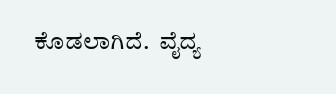ಕೊಡಲಾಗಿದೆ.  ವೈದ್ಯ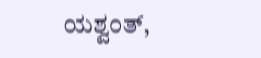ಯಶ್ವಂತ್,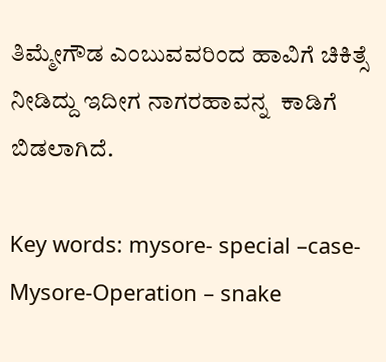ತಿಮ್ಮೇಗೌಡ ಎಂಬುವವರಿಂದ ಹಾವಿಗೆ ಚಿಕಿತ್ಸೆ ನೀಡಿದ್ದು ಇದೀಗ ನಾಗರಹಾವನ್ನ  ಕಾಡಿಗೆ ಬಿಡಲಾಗಿದೆ.

Key words: mysore- special –case-Mysore-Operation – snake